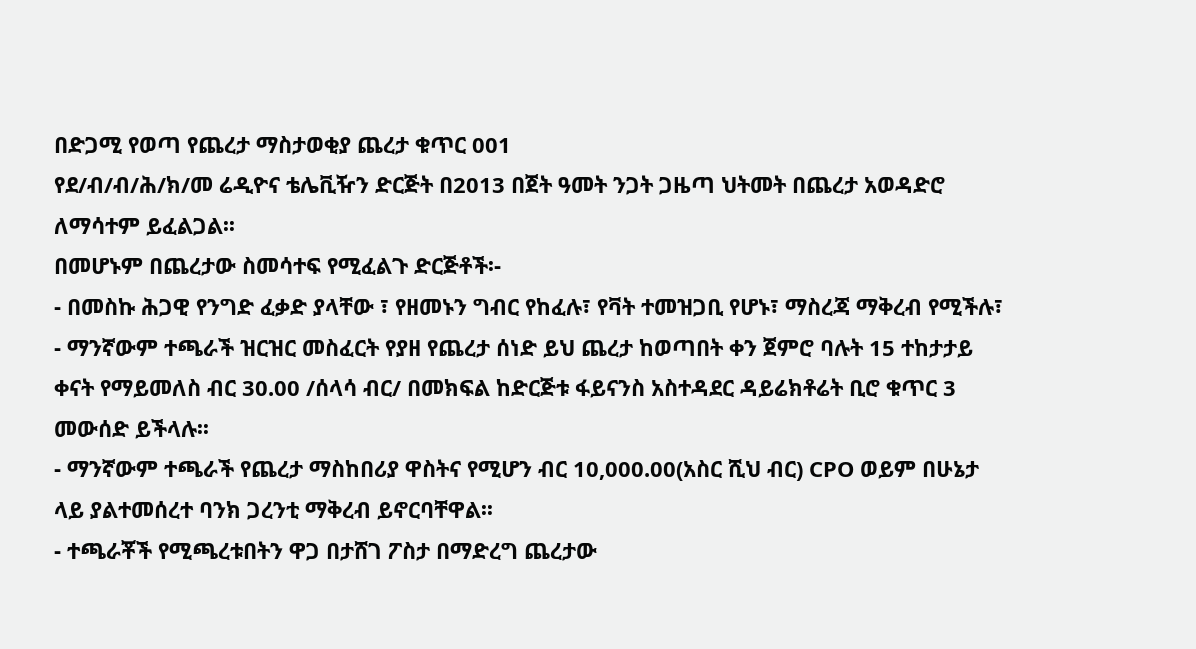በድጋሚ የወጣ የጨረታ ማስታወቂያ ጨረታ ቁጥር 001
የደ/ብ/ብ/ሕ/ክ/መ ሬዲዮና ቴሌቪዥን ድርጅት በ2013 በጀት ዓመት ንጋት ጋዜጣ ህትመት በጨረታ አወዳድሮ ለማሳተም ይፈልጋል፡፡
በመሆኑም በጨረታው ስመሳተፍ የሚፈልጉ ድርጅቶች፡-
- በመስኩ ሕጋዊ የንግድ ፈቃድ ያላቸው ፣ የዘመኑን ግብር የከፈሉ፣ የቫት ተመዝጋቢ የሆኑ፣ ማስረጃ ማቅረብ የሚችሉ፣
- ማንኛውም ተጫራች ዝርዝር መስፈርት የያዘ የጨረታ ሰነድ ይህ ጨረታ ከወጣበት ቀን ጀምሮ ባሉት 15 ተከታታይ ቀናት የማይመለስ ብር 30.00 /ሰላሳ ብር/ በመክፍል ከድርጅቱ ፋይናንስ አስተዳደር ዳይሬክቶሬት ቢሮ ቁጥር 3 መውሰድ ይችላሉ፡፡
- ማንኛውም ተጫራች የጨረታ ማስከበሪያ ዋስትና የሚሆን ብር 10,000.00(አስር ሺህ ብር) CPO ወይም በሁኔታ ላይ ያልተመሰረተ ባንክ ጋረንቲ ማቅረብ ይኖርባቸዋል፡፡
- ተጫራቾች የሚጫረቱበትን ዋጋ በታሸገ ፖስታ በማድረግ ጨረታው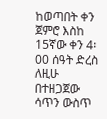ከወጣበት ቀን ጀምሮ እስከ 15ኛው ቀን 4፡00 ሰዓት ድረስ ለዚሁ በተዘጋጀው ሳጥን ውስጥ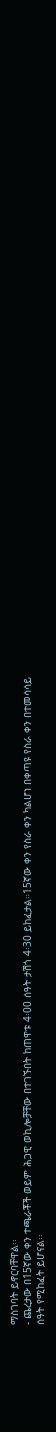ማስገባት ይኖርባቸዋል፡፡
- ጨረታው በ15ኛው ቀን ተጫራቾች ወይም ሕጋዊ ወኪሎቻቸው በተገኙበት ከጠዋቱ 4፡00 ሰዓት ታሽጎ 4፡30 ይከፈታል።15ኛው ቀን የስራ ቀን ካልሆነ በቀጣዩ የስራ ቀን በተመሳሳይ ሰዓት የሚከፈት ይሆናል፡፡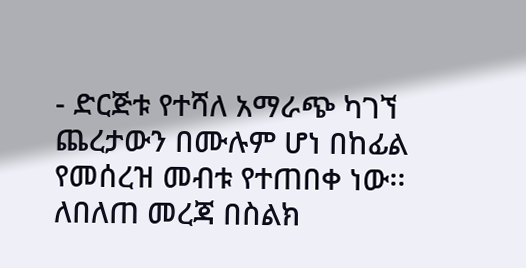- ድርጅቱ የተሻለ አማራጭ ካገኘ ጨረታውን በሙሉም ሆነ በከፊል የመሰረዝ መብቱ የተጠበቀ ነው፡፡
ለበለጠ መረጃ በስልክ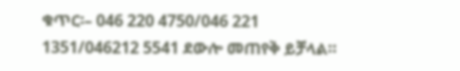ቁጥር፡– 046 220 4750/046 221 1351/046212 5541 ደውሎ መጠየቅ ይቻላል።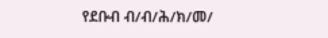የደቡብ ብ/ብ/ሕ/ክ/መ/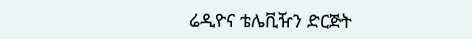ሬዲዮና ቴሌቪዥን ድርጅት